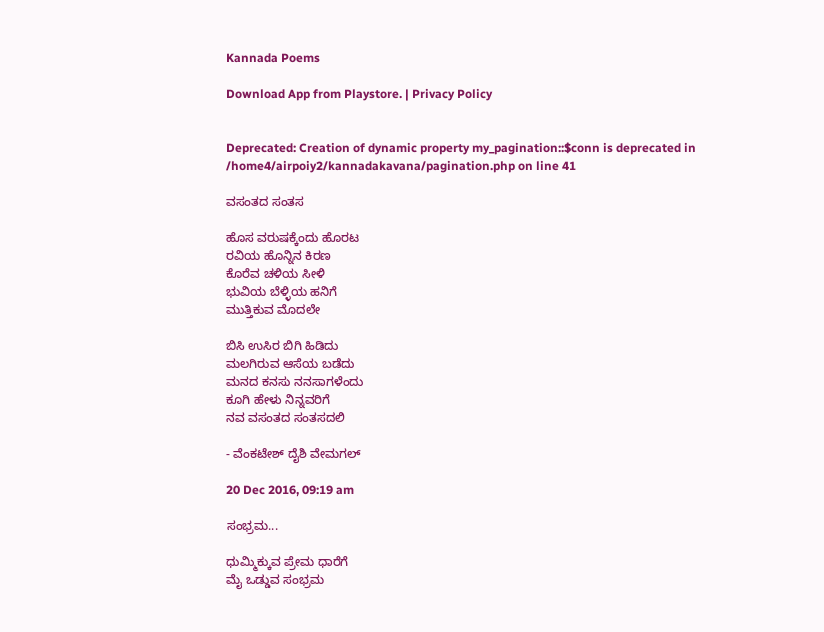Kannada Poems

Download App from Playstore. | Privacy Policy


Deprecated: Creation of dynamic property my_pagination::$conn is deprecated in /home4/airpoiy2/kannadakavana/pagination.php on line 41

ವಸಂತದ ಸಂತಸ

ಹೊಸ ವರುಷಕ್ಕೆಂದು ಹೊರಟ
ರವಿಯ ಹೊನ್ನಿನ ಕಿರಣ
ಕೊರೆವ ಚಳಿಯ ಸೀಳಿ
ಭುವಿಯ ಬೆಳ್ಳಿಯ ಹನಿಗೆ
ಮುತ್ತಿಕುವ ಮೊದಲೇ

ಬಿಸಿ ಉಸಿರ ಬಿಗಿ ಹಿಡಿದು
ಮಲಗಿರುವ ಆಸೆಯ ಬಡೆದು
ಮನದ ಕನಸು ನನಸಾಗಳೆಂದು
ಕೂಗಿ ಹೇಳು ನಿನ್ನವರಿಗೆ
ನವ ವಸಂತದ ಸಂತಸದಲಿ

- ವೆಂಕಟೇಶ್ ದೈಶಿ ವೇಮಗಲ್

20 Dec 2016, 09:19 am

ಸಂಭ್ರಮ...

ಧುಮ್ಮಿಕ್ಕುವ ಪ್ರೇಮ ಧಾರೆಗೆ
ಮೈ ಒಡ್ಡುವ ಸಂಭ್ರಮ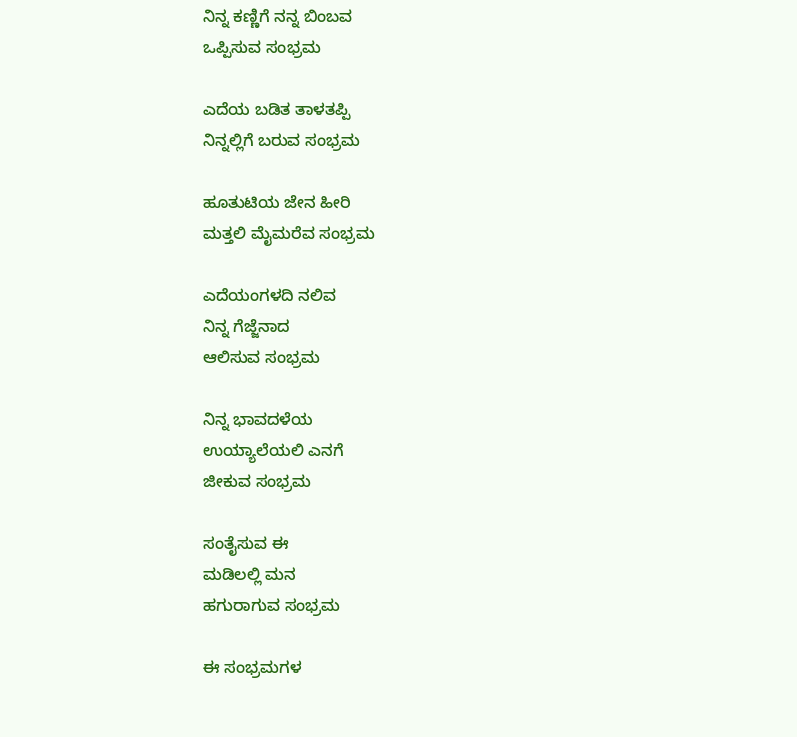ನಿನ್ನ ಕಣ್ಣಿಗೆ ನನ್ನ ಬಿಂಬವ
ಒಪ್ಪಿಸುವ ಸಂಭ್ರಮ

ಎದೆಯ ಬಡಿತ ತಾಳತಪ್ಪಿ
ನಿನ್ನಲ್ಲಿಗೆ ಬರುವ ಸಂಭ್ರಮ

ಹೂತುಟಿಯ ಜೇನ ಹೀರಿ
ಮತ್ತಲಿ ಮೈಮರೆವ ಸಂಭ್ರಮ

ಎದೆಯಂಗಳದಿ ನಲಿವ
ನಿನ್ನ ಗೆಜ್ಜೆನಾದ
ಆಲಿಸುವ ಸಂಭ್ರಮ

ನಿನ್ನ ಭಾವದಳೆಯ
ಉಯ್ಯಾಲೆಯಲಿ ಎನಗೆ
ಜೀಕುವ ಸಂಭ್ರಮ

ಸಂತೈಸುವ ಈ
ಮಡಿಲಲ್ಲಿ ಮನ
ಹಗುರಾಗುವ ಸಂಭ್ರಮ

ಈ ಸಂಭ್ರಮಗಳ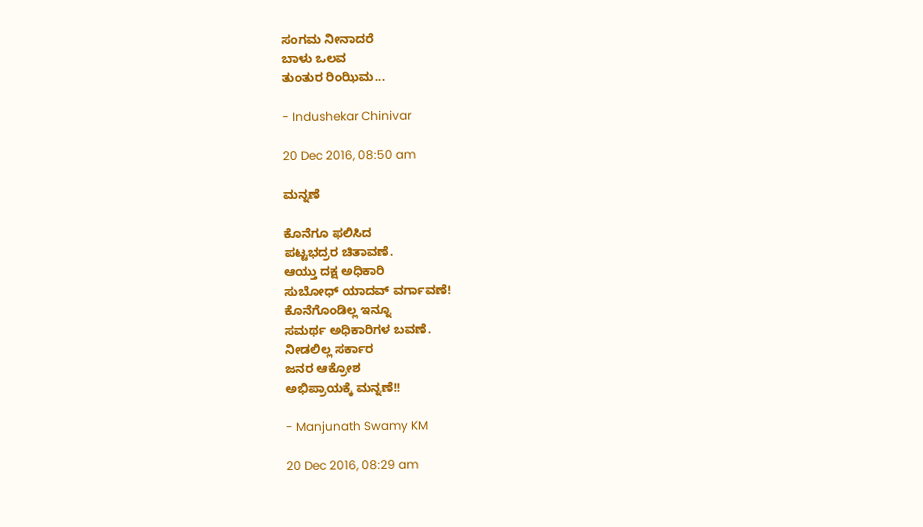ಸಂಗಮ ನೀನಾದರೆ
ಬಾಳು ಒಲವ
ತುಂತುರ ರಿಂಝಿಮ...

- Indushekar Chinivar

20 Dec 2016, 08:50 am

ಮನ್ನಣೆ

ಕೊನೆಗೂ ಫಲಿಸಿದ
ಪಟ್ಟಭದ್ರರ ಚಿತಾವಣೆ.
ಆಯ್ತು ದಕ್ಷ ಅಧಿಕಾರಿ
ಸುಬೋಧ್ ಯಾದವ್ ವರ್ಗಾವಣೆ!
ಕೊನೆಗೊಂಡಿಲ್ಲ ಇನ್ನೂ
ಸಮರ್ಥ ಅಧಿಕಾರಿಗಳ ಬವಣೆ.
ನೀಡಲಿಲ್ಲ ಸರ್ಕಾರ
ಜನರ ಆಕ್ರೋಶ
ಅಭಿಪ್ರಾಯಕ್ಕೆ ಮನ್ನಣೆ!!

- Manjunath Swamy KM

20 Dec 2016, 08:29 am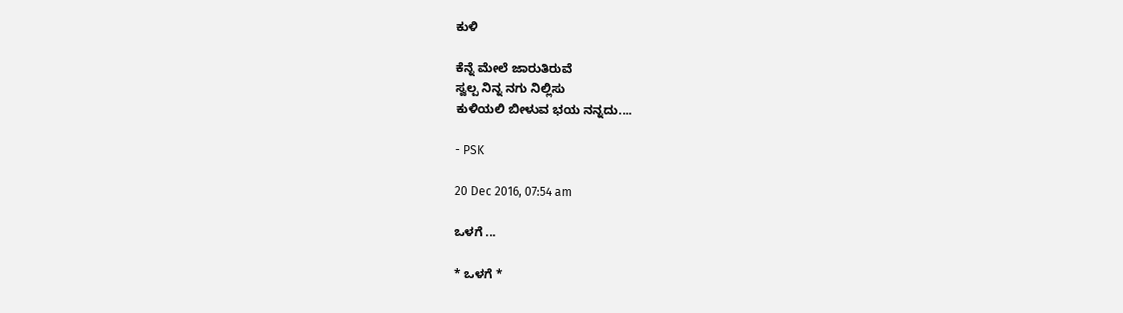ಕುಳಿ

ಕೆನ್ನೆ ಮೇಲೆ ಜಾರುತಿರುವೆ
ಸ್ವಲ್ಪ ನಿನ್ನ ನಗು ನಿಲ್ಲಿಸು
ಕುಳಿಯಲಿ ಬೀಳುವ ಭಯ ನನ್ನದು....

- PSK

20 Dec 2016, 07:54 am

ಒಳಗೆ ...

* ಒಳಗೆ *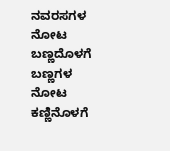ನವರಸಗಳ ನೋಟ ಬಣ್ಣದೊಳಗೆ
ಬಣ್ಣಗಳ ನೋಟ ಕಣ್ಣಿನೊಳಗೆ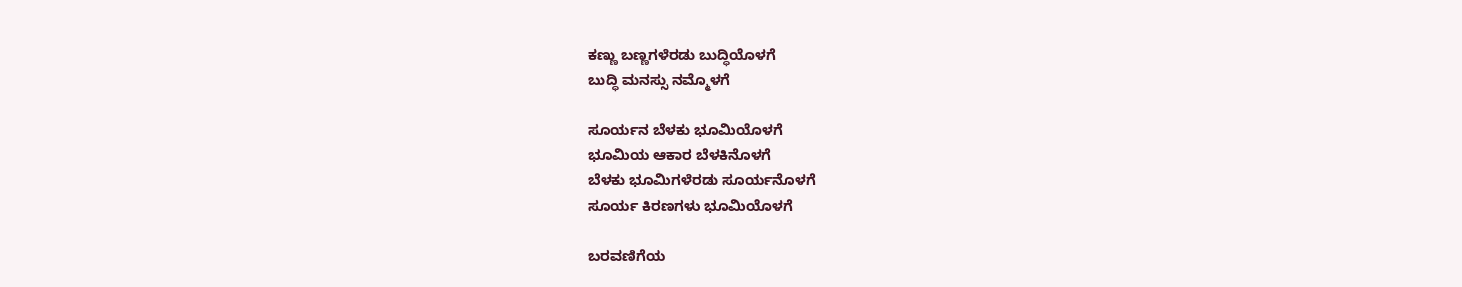ಕಣ್ಣು ಬಣ್ಣಗಳೆರಡು ಬುದ್ಧಿಯೊಳಗೆ
ಬುದ್ಧಿ ಮನಸ್ಸು ನಮ್ಮೊಳಗೆ

ಸೂರ್ಯನ ಬೆಳಕು ಭೂಮಿಯೊಳಗೆ
ಭೂಮಿಯ ಆಕಾರ ಬೆಳಕಿನೊಳಗೆ
ಬೆಳಕು ಭೂಮಿಗಳೆರಡು ಸೂರ್ಯನೊಳಗೆ
ಸೂರ್ಯ ಕಿರಣಗಳು ಭೂಮಿಯೊಳಗೆ

ಬರವಣಿಗೆಯ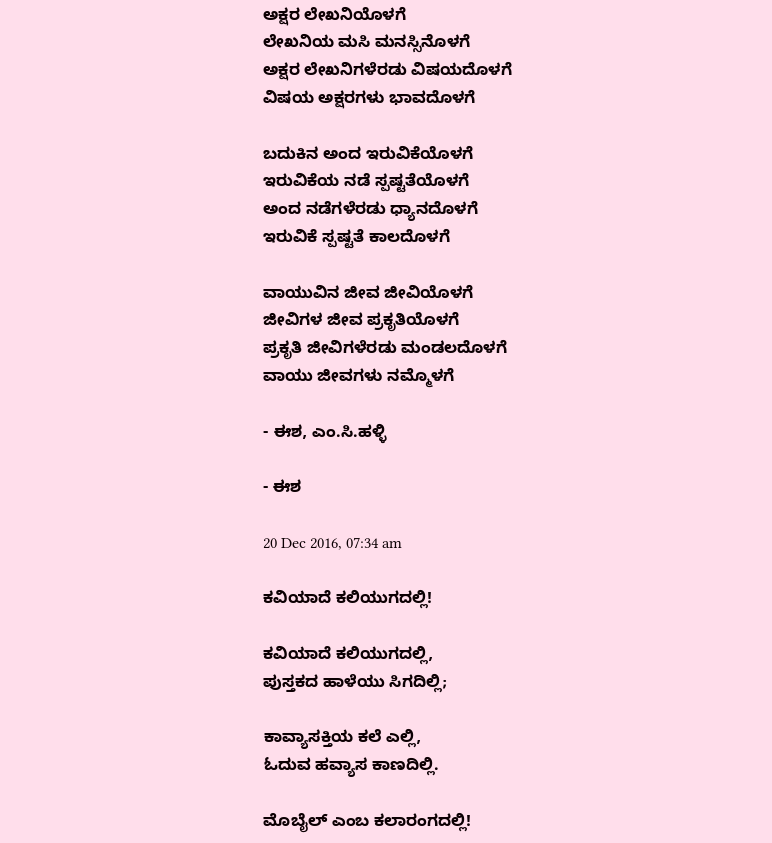ಅಕ್ಷರ ಲೇಖನಿಯೊಳಗೆ
ಲೇಖನಿಯ ಮಸಿ ಮನಸ್ಸಿನೊಳಗೆ
ಅಕ್ಷರ ಲೇಖನಿಗಳೆರಡು ವಿಷಯದೊಳಗೆ
ವಿಷಯ ಅಕ್ಷರಗಳು ಭಾವದೊಳಗೆ

ಬದುಕಿನ ಅಂದ ಇರುವಿಕೆಯೊಳಗೆ
ಇರುವಿಕೆಯ ನಡೆ ಸ್ಪಷ್ಟತೆಯೊಳಗೆ
ಅಂದ ನಡೆಗಳೆರಡು ಧ್ಯಾನದೊಳಗೆ
ಇರುವಿಕೆ ಸ್ಪಷ್ಟತೆ ಕಾಲದೊಳಗೆ

ವಾಯುವಿನ ಜೀವ ಜೀವಿಯೊಳಗೆ
ಜೀವಿಗಳ ಜೀವ ಪ್ರಕೃತಿಯೊಳಗೆ
ಪ್ರಕೃತಿ ಜೀವಿಗಳೆರಡು ಮಂಡಲದೊಳಗೆ
ವಾಯು ಜೀವಗಳು ನಮ್ಮೊಳಗೆ

- ಈಶ, ಎಂ.ಸಿ.ಹಳ್ಳಿ

- ಈಶ

20 Dec 2016, 07:34 am

ಕವಿಯಾದೆ ಕಲಿಯುಗದಲ್ಲಿ!

ಕವಿಯಾದೆ ಕಲಿಯುಗದಲ್ಲಿ,
ಪುಸ್ತಕದ ಹಾಳೆಯು ಸಿಗದಿಲ್ಲಿ;

ಕಾವ್ಯಾಸಕ್ತಿಯ ಕಲೆ ಎಲ್ಲಿ,
ಓದುವ ಹವ್ಯಾಸ ಕಾಣದಿಲ್ಲಿ.

ಮೊಬೈಲ್ ಎಂಬ ಕಲಾರಂಗದಲ್ಲಿ!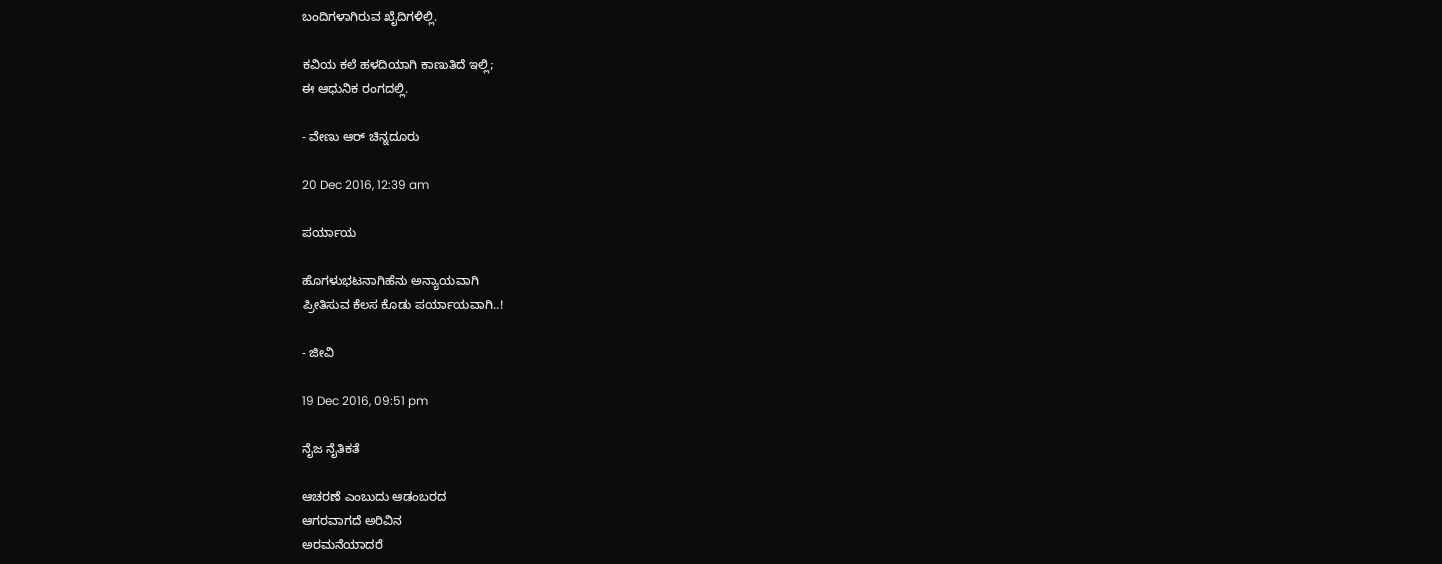ಬಂದಿಗಳಾಗಿರುವ ಖೈದಿಗಳಿಲ್ಲಿ.

ಕವಿಯ ಕಲೆ ಹಳದಿಯಾಗಿ ಕಾಣುತಿದೆ ಇಲ್ಲಿ;
ಈ ಆಧುನಿಕ ರಂಗದಲ್ಲಿ.

- ವೇಣು ಆರ್ ಚಿನ್ನದೂರು

20 Dec 2016, 12:39 am

ಪರ್ಯಾಯ

ಹೊಗಳುಭಟನಾಗಿಹೆನು ಅನ್ಯಾಯವಾಗಿ
ಪ್ರೀತಿಸುವ ಕೆಲಸ ಕೊಡು ಪರ್ಯಾಯವಾಗಿ..!

- ಜೀವಿ

19 Dec 2016, 09:51 pm

ನೈಜ ನೈತಿಕತೆ

ಆಚರಣೆ ಎಂಬುದು ಆಡಂಬರದ
ಆಗರವಾಗದೆ ಅರಿವಿನ
ಅರಮನೆಯಾದರೆ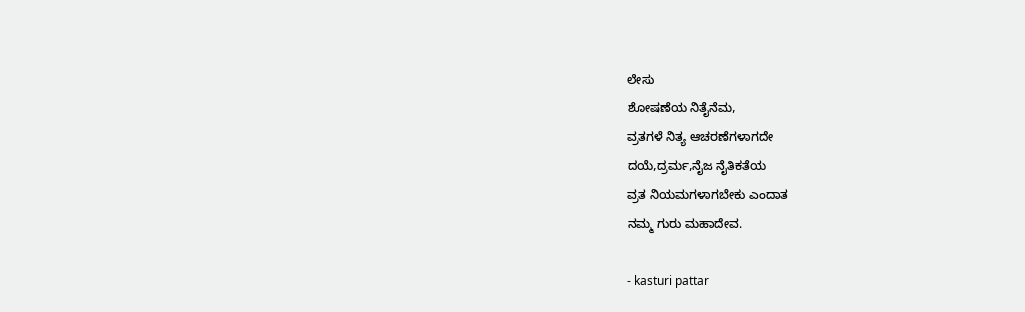ಲೇಸು
ಶೋಷಣೆಯ ನಿತೈನೆಮ,
ವ್ರತಗಳೆ ನಿತ್ಯ ಆಚರಣೆಗಳಾಗದೇ
ದಯೆ,ದ್ರರ್ಮ,ನೈಜ ನೈತಿಕತೆಯ
ವ್ರತ ನಿಯಮಗಳಾಗಬೇಕು ಎಂದಾತ
ನಮ್ಮ ಗುರು ಮಹಾದೇವ.

- kasturi pattar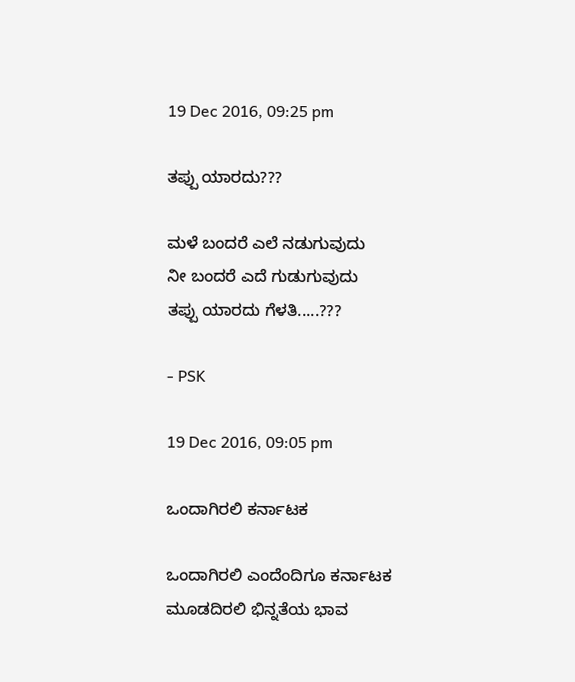19 Dec 2016, 09:25 pm

ತಪ್ಪು ಯಾರದು???

ಮಳೆ ಬಂದರೆ ಎಲೆ ನಡುಗುವುದು
ನೀ ಬಂದರೆ ಎದೆ ಗುಡುಗುವುದು
ತಪ್ಪು ಯಾರದು ಗೆಳತಿ.....???

- PSK

19 Dec 2016, 09:05 pm

ಒಂದಾಗಿರಲಿ ಕರ್ನಾಟಕ

ಒಂದಾಗಿರಲಿ ಎಂದೆಂದಿಗೂ ಕರ್ನಾಟಕ
ಮೂಡದಿರಲಿ ಭಿನ್ನತೆಯ ಭಾವ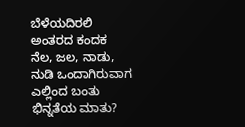ಬೆಳೆಯದಿರಲಿ ಅಂತರದ ಕಂದಕ
ನೆಲ, ಜಲ, ನಾಡು, ನುಡಿ ಒಂದಾಗಿರುವಾಗ
ಎಲ್ಲಿಂದ ಬಂತು ಭಿನ್ನತೆಯ ಮಾತು?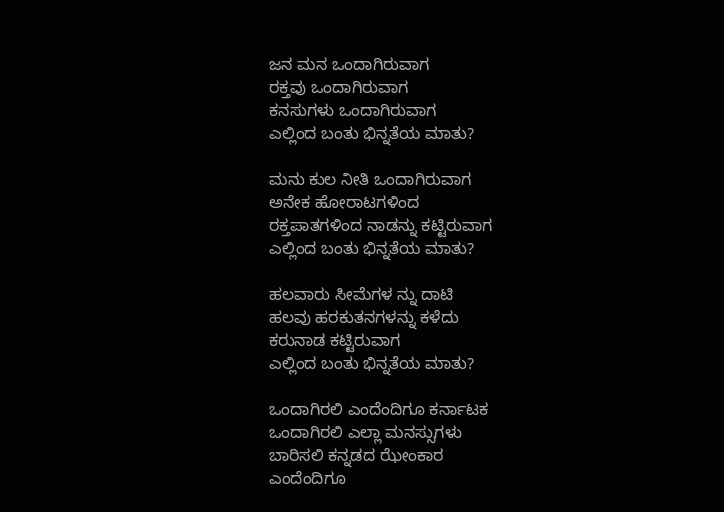ಜನ ಮನ ಒಂದಾಗಿರುವಾಗ
ರಕ್ತವು ಒಂದಾಗಿರುವಾಗ
ಕನಸುಗಳು ಒಂದಾಗಿರುವಾಗ
ಎಲ್ಲಿಂದ ಬಂತು ಭಿನ್ನತೆಯ ಮಾತು?

ಮನು ಕುಲ ನೀತಿ ಒಂದಾಗಿರುವಾಗ
ಅನೇಕ ಹೋರಾಟಗಳಿಂದ
ರಕ್ತಪಾತಗಳಿಂದ ನಾಡನ್ನು ಕಟ್ಟಿರುವಾಗ
ಎಲ್ಲಿಂದ ಬಂತು ಭಿನ್ನತೆಯ ಮಾತು?

ಹಲವಾರು ಸೀಮೆಗಳ ನ್ನು ದಾಟಿ
ಹಲವು ಹರಕುತನಗಳನ್ನು ಕಳೆದು
ಕರುನಾಡ ಕಟ್ಟಿರುವಾಗ
ಎಲ್ಲಿಂದ ಬಂತು ಭಿನ್ನತೆಯ ಮಾತು?

ಒಂದಾಗಿರಲಿ ಎಂದೆಂದಿಗೂ ಕರ್ನಾಟಕ
ಒಂದಾಗಿರಲಿ ಎಲ್ಲಾ ಮನಸ್ಸುಗಳು
ಬಾರಿಸಲಿ ಕನ್ನಡದ ಝೇಂಕಾರ
ಎಂದೆಂದಿಗೂ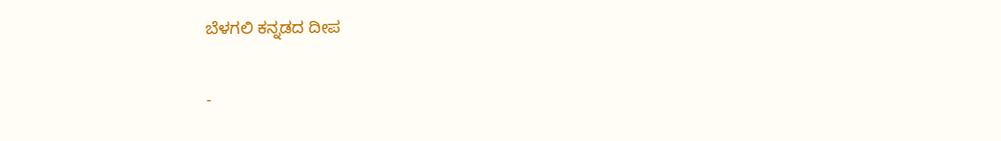ಬೆಳಗಲಿ ಕನ್ನಡದ ದೀಪ

-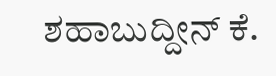ಶಹಾಬುದ್ದೀನ್ ಕೆ.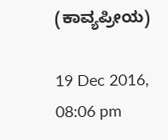(ಕಾವ್ಯಪ್ರೀಯ)

19 Dec 2016, 08:06 pm